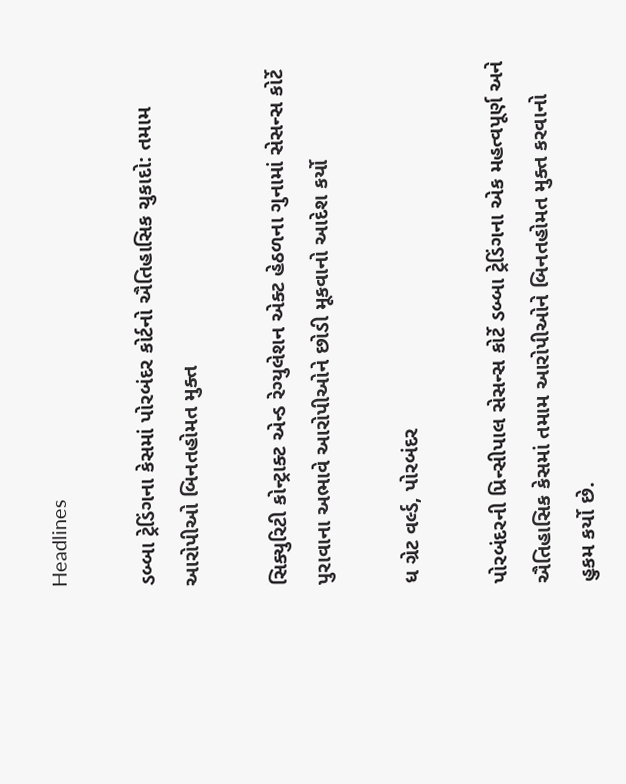Headlines

ડબ્બા ટ્રેડિંગના કેસમાં પોરબંદર કોર્ટનો ઐતિહાસિક ચુકાદો: તમામ આરોપીઓ બિનતહોમત મુક્ત

સિક્યુરિટી કોન્ટ્રાક્ટ એન્ડ રેગ્યુલેશન એક્ટ હેઠળના ગુનામાં સેસન્સ કોર્ટે પુરાવાના અભાવે આરોપીઓને છોડી મૂકવાનો આદેશ કર્યો

ધ ગ્રેટ વર્લ્ડ, પોરબંદર

પોરબંદરની પ્રિન્સીપાલ સેસન્સ કોર્ટે ડબ્બા ટ્રેડિંગના એક મહત્વપૂર્ણ અને ઐતિહાસિક કેસમાં તમામ આરોપીઓને બિનતહોમત મુક્ત કરવાનો હુકમ કર્યો છે.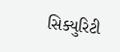સિક્યુરિટી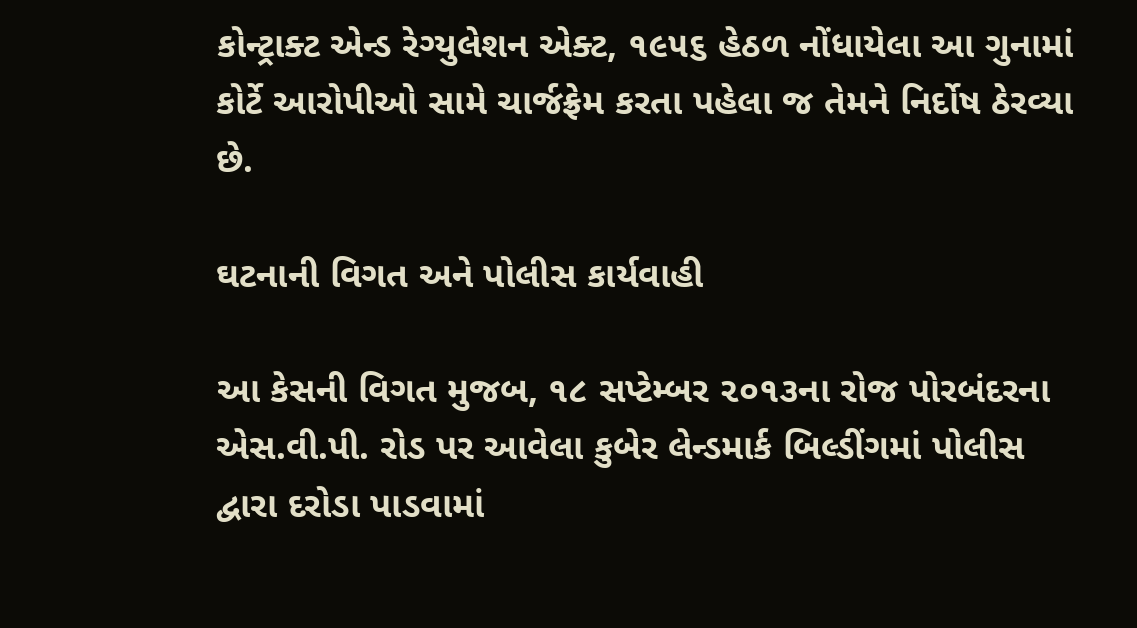કોન્ટ્રાક્ટ એન્ડ રેગ્યુલેશન એક્ટ, ૧૯૫૬ હેઠળ નોંધાયેલા આ ગુનામાં કોર્ટે આરોપીઓ સામે ચાર્જફ્રેમ કરતા પહેલા જ તેમને નિર્દોષ ઠેરવ્યા છે.

ઘટનાની વિગત અને પોલીસ કાર્યવાહી

આ કેસની વિગત મુજબ, ૧૮ સપ્ટેમ્બર ૨૦૧૩ના રોજ પોરબંદરના એસ.વી.પી. રોડ પર આવેલા કુબેર લેન્ડમાર્ક બિલ્ડીંગમાં પોલીસ દ્વારા દરોડા પાડવામાં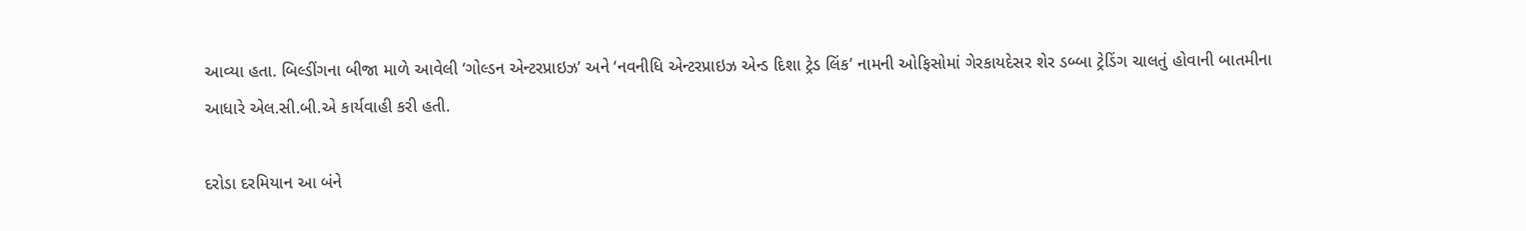આવ્યા હતા. બિલ્ડીંગના બીજા માળે આવેલી ‘ગોલ્ડન એન્ટરપ્રાઇઝ’ અને ‘નવનીધિ એન્ટરપ્રાઇઝ એન્ડ દિશા ટ્રેડ લિંક’ નામની ઓફિસોમાં ગેરકાયદેસર શેર ડબ્બા ટ્રેડિંગ ચાલતું હોવાની બાતમીના આધારે એલ.સી.બી.એ કાર્યવાહી કરી હતી.

દરોડા દરમિયાન આ બંને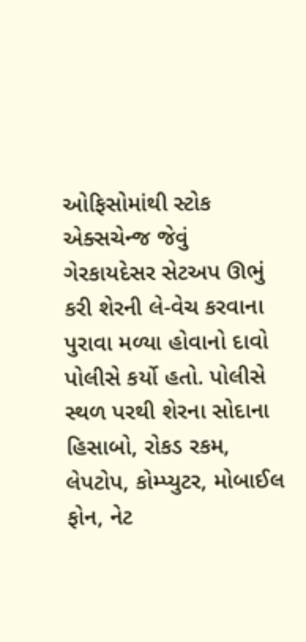ઓફિસોમાંથી સ્ટોક એક્સચેન્જ જેવું ગેરકાયદેસર સેટઅપ ઊભું કરી શેરની લે-વેચ કરવાના પુરાવા મળ્યા હોવાનો દાવો પોલીસે કર્યો હતો. પોલીસે સ્થળ પરથી શેરના સોદાના હિસાબો, રોકડ રકમ, લેપટોપ, કોમ્પ્યુટર, મોબાઈલ ફોન, નેટ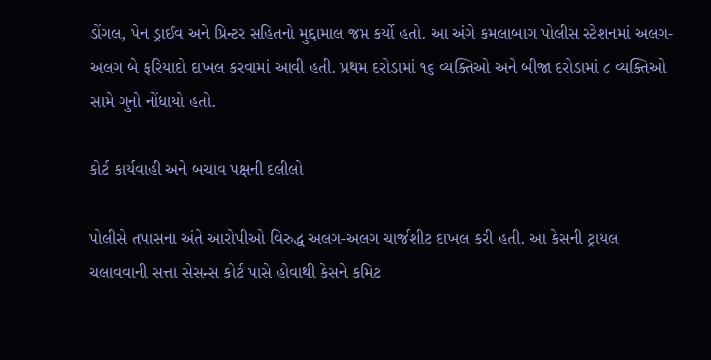ડોંગલ, પેન ડ્રાઈવ અને પ્રિન્ટર સહિતનો મુદ્દામાલ જપ્ત કર્યો હતો. આ અંગે કમલાબાગ પોલીસ સ્ટેશનમાં અલગ-અલગ બે ફરિયાદો દાખલ કરવામાં આવી હતી. પ્રથમ દરોડામાં ૧૬ વ્યક્તિઓ અને બીજા દરોડામાં ૮ વ્યક્તિઓ સામે ગુનો નોંધાયો હતો.

કોર્ટ કાર્યવાહી અને બચાવ પક્ષની દલીલો

પોલીસે તપાસના અંતે આરોપીઓ વિરુદ્ધ અલગ-અલગ ચાર્જશીટ દાખલ કરી હતી. આ કેસની ટ્રાયલ ચલાવવાની સત્તા સેસન્સ કોર્ટ પાસે હોવાથી કેસને કમિટ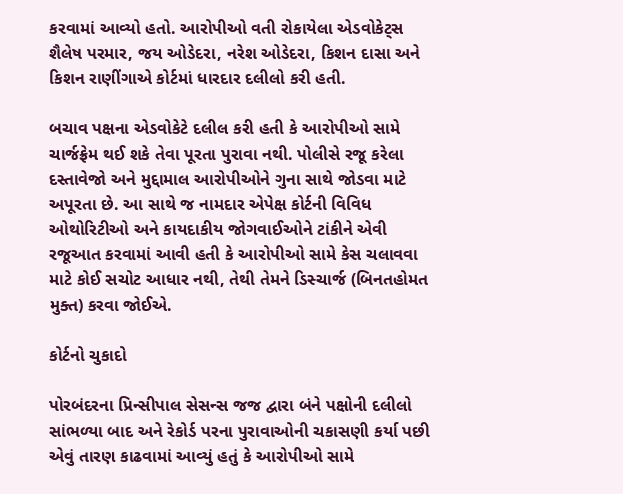કરવામાં આવ્યો હતો. આરોપીઓ વતી રોકાયેલા એડવોકેટ્સ શૈલેષ પરમાર, જય ઓડેદરા, નરેશ ઓડેદરા, કિશન દાસા અને કિશન રાણીંગાએ કોર્ટમાં ધારદાર દલીલો કરી હતી.

બચાવ પક્ષના એડવોકેટે દલીલ કરી હતી કે આરોપીઓ સામે ચાર્જફ્રેમ થઈ શકે તેવા પૂરતા પુરાવા નથી. પોલીસે રજૂ કરેલા દસ્તાવેજો અને મુદ્દામાલ આરોપીઓને ગુના સાથે જોડવા માટે અપૂરતા છે. આ સાથે જ નામદાર એપેક્ષ કોર્ટની વિવિધ ઓથોરિટીઓ અને કાયદાકીય જોગવાઈઓને ટાંકીને એવી રજૂઆત કરવામાં આવી હતી કે આરોપીઓ સામે કેસ ચલાવવા માટે કોઈ સચોટ આધાર નથી, તેથી તેમને ડિસ્ચાર્જ (બિનતહોમત મુક્ત) કરવા જોઈએ.

કોર્ટનો ચુકાદો

પોરબંદરના પ્રિન્સીપાલ સેસન્સ જજ દ્વારા બંને પક્ષોની દલીલો સાંભળ્યા બાદ અને રેકોર્ડ પરના પુરાવાઓની ચકાસણી કર્યા પછી એવું તારણ કાઢવામાં આવ્યું હતું કે આરોપીઓ સામે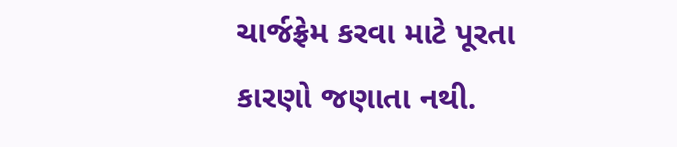ચાર્જફ્રેમ કરવા માટે પૂરતા કારણો જણાતા નથી.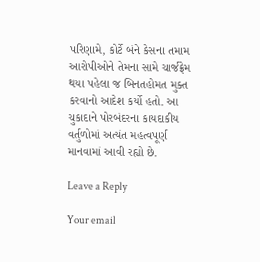પરિણામે, કોર્ટે બંને કેસના તમામ આરોપીઓને તેમના સામે ચાર્જફ્રેમ થયા પહેલા જ બિનતહોમત મુક્ત કરવાનો આદેશ કર્યો હતો. આ ચુકાદાને પોરબંદરના કાયદાકીય વર્તુળોમાં અત્યંત મહત્વપૂર્ણ માનવામાં આવી રહ્યો છે.

Leave a Reply

Your email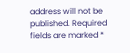address will not be published. Required fields are marked *